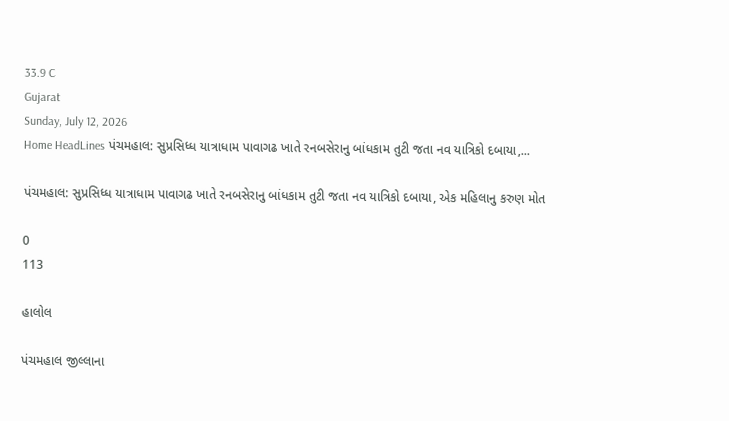33.9 C
Gujarat
Sunday, July 12, 2026
Home HeadLines પંચમહાલ: સુપ્રસિધ્ધ યાત્રાધામ પાવાગઢ ખાતે રનબસેરાનુ બાંધકામ તુટી જતા નવ યાત્રિકો દબાયા,...

પંચમહાલ: સુપ્રસિધ્ધ યાત્રાધામ પાવાગઢ ખાતે રનબસેરાનુ બાંધકામ તુટી જતા નવ યાત્રિકો દબાયા, એક મહિલાનુ કરુણ મોત

0
113

હાલોલ

પંચમહાલ જીલ્લાના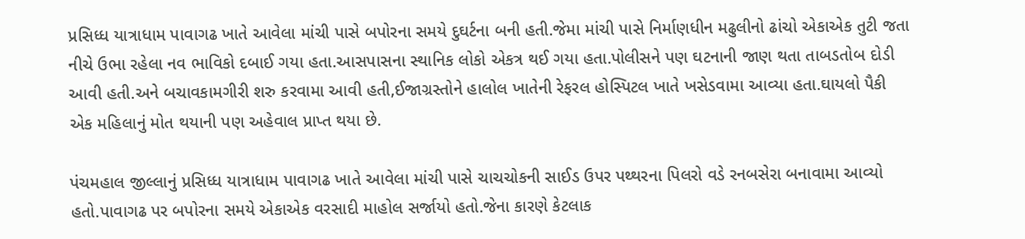પ્રસિધ્ધ યાત્રાધામ પાવાગઢ ખાતે આવેલા માંચી પાસે બપોરના સમયે દુઘર્ટના બની હતી.જેમા માંચી પાસે નિર્માણધીન મઢુલીનો ઢાંચો એકાએક તુટી જતા નીચે ઉભા રહેલા નવ ભાવિકો દબાઈ ગયા હતા.આસપાસના સ્થાનિક લોકો એકત્ર થઈ ગયા હતા.પોલીસને પણ ઘટનાની જાણ થતા તાબડતોબ દોડી આવી હતી.અને બચાવકામગીરી શરુ કરવામા આવી હતી,ઈજાગ્રસ્તોને હાલોલ ખાતેની રેફરલ હોસ્પિટલ ખાતે ખસેડવામા આવ્યા હતા.ઘાયલો પૈકી એક મહિલાનું મોત થયાની પણ અહેવાલ પ્રાપ્ત થયા છે.

પંચમહાલ જીલ્લાનું પ્રસિધ્ધ યાત્રાધામ પાવાગઢ ખાતે આવેલા માંચી પાસે ચાચચોકની સાઈડ ઉપર પથ્થરના પિલરો વડે રનબસેરા બનાવામા આવ્યો હતો.પાવાગઢ પર બપોરના સમયે એકાએક વરસાદી માહોલ સર્જાયો હતો.જેના કારણે કેટલાક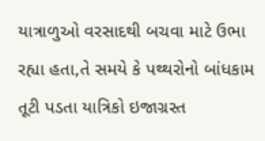યાત્રાળુઓ વરસાદથી બચવા માટે ઉભા રહ્યા હતા,તે સમયે કે પથ્થરોનો બાંધકામ તૂટી પડતા યાત્રિકો ઇજાગ્રસ્ત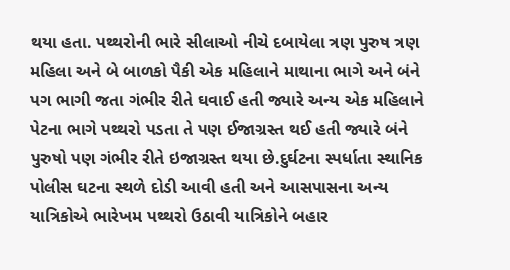થયા હતા. પથ્થરોની ભારે સીલાઓ નીચે દબાયેલા ત્રણ પુરુષ ત્રણ મહિલા અને બે બાળકો પૈકી એક મહિલાને માથાના ભાગે અને બંને પગ ભાગી જતા ગંભીર રીતે ઘવાઈ હતી જ્યારે અન્ય એક મહિલાને પેટના ભાગે પથ્થરો પડતા તે પણ ઈજાગ્રસ્ત થઈ હતી જ્યારે બંને પુરુષો પણ ગંભીર રીતે ઇજાગ્રસ્ત થયા છે.દુર્ઘટના સ્પર્ધાતા સ્થાનિક પોલીસ ઘટના સ્થળે દોડી આવી હતી અને આસપાસના અન્ય યાત્રિકોએ ભારેખમ પથ્થરો ઉઠાવી યાત્રિકોને બહાર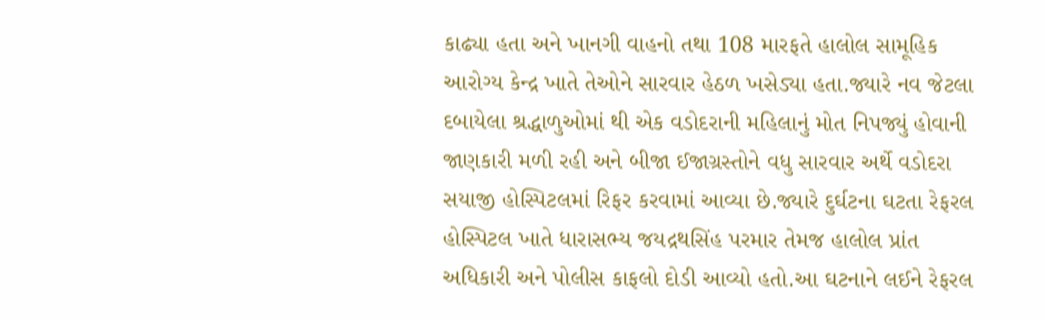કાઢ્યા હતા અને ખાનગી વાહનો તથા 108 મારફતે હાલોલ સામૂહિક આરોગ્ય કેન્દ્ર ખાતે તેઓને સારવાર હેઠળ ખસેડ્યા હતા.જ્યારે નવ જેટલા દબાયેલા શ્રદ્ધાળુઓમાં થી એક વડોદરાની મહિલાનું મોત નિપજ્યું હોવાની જાણકારી મળી રહી અને બીજા ઈજાગ્રસ્તોને વધુ સારવાર અર્થે વડોદરા સયાજી હોસ્પિટલમાં રિફર કરવામાં આવ્યા છે.જ્યારે દુર્ઘટના ઘટતા રેફરલ હોસ્પિટલ ખાતે ધારાસભ્ય જયદ્રથસિંહ પરમાર તેમજ હાલોલ પ્રાંત અધિકારી અને પોલીસ કાફલો દોડી આવ્યો હતો.આ ઘટનાને લઈને રેફરલ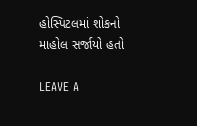હોસ્પિટલમાં શોકનો માહોલ સર્જાયો હતો

LEAVE A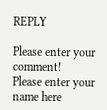REPLY

Please enter your comment!
Please enter your name here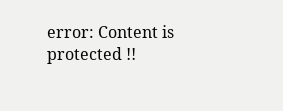error: Content is protected !!